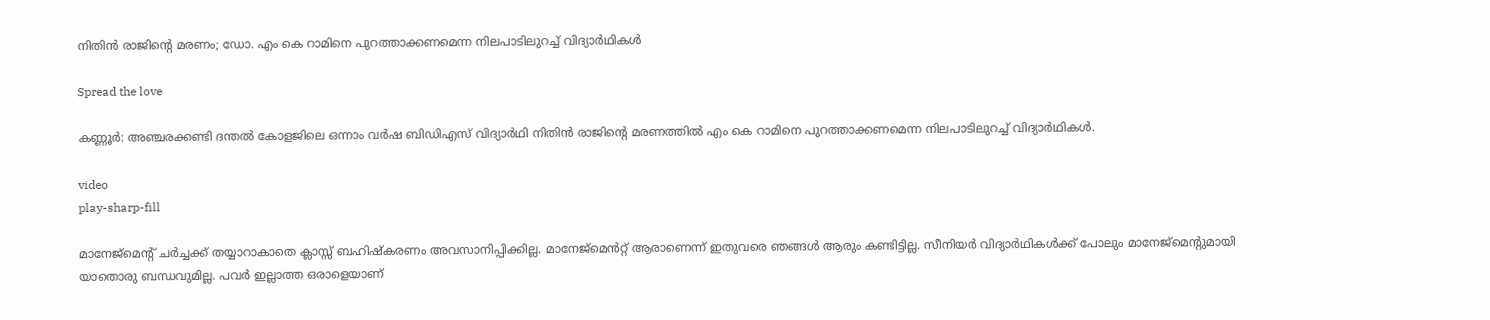നിതിൻ രാജിന്റെ മരണം; ഡോ. എം കെ റാമിനെ പുറത്താക്കണമെന്ന നിലപാടിലുറച്ച്‌ വിദ്യാർഥികള്‍

Spread the love

കണ്ണൂർ: അഞ്ചരക്കണ്ടി ദന്തല്‍ കോളജിലെ ഒന്നാം വർഷ ബിഡിഎസ് വിദ്യാർഥി നിതിൻ രാജിന്റെ മരണത്തില്‍ എം കെ റാമിനെ പുറത്താക്കണമെന്ന നിലപാടിലുറച്ച്‌ വിദ്യാർഥികള്‍.

video
play-sharp-fill

മാനേജ്മെന്റ് ചർച്ചക്ക് തയ്യാറാകാതെ ക്ലാസ്സ് ബഹിഷ്കരണം അവസാനിപ്പിക്കില്ല. മാനേജ്മെൻറ്റ് ആരാണെന്ന് ഇതുവരെ ഞങ്ങള്‍ ആരും കണ്ടിട്ടില്ല. സീനിയർ വിദ്യാർഥികള്‍ക്ക് പോലും മാനേജ്‌മെന്റുമായി യാതൊരു ബന്ധവുമില്ല. പവർ ഇല്ലാത്ത ഒരാളെയാണ്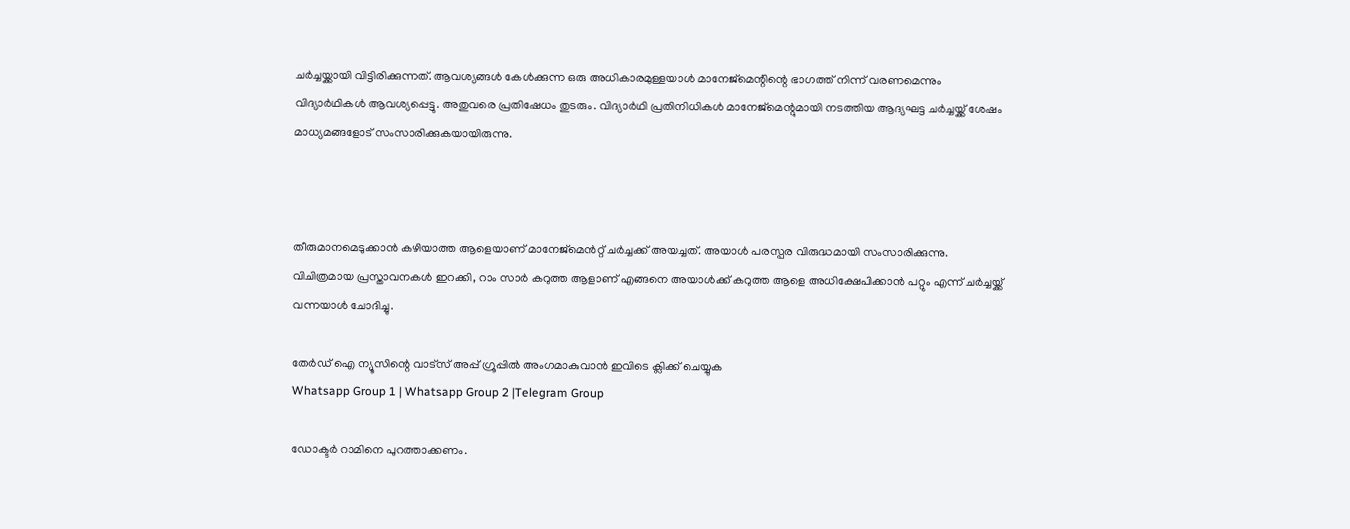ചർച്ചയ്ക്കായി വിട്ടിരിക്കുന്നത്. ആവശ്യങ്ങള്‍ കേള്‍ക്കുന്ന ഒരു അധികാരമുള്ളയാള്‍ മാനേജ്മെന്റിന്റെ ഭാഗത്ത് നിന്ന് വരണമെന്നും വിദ്യാർഥികള്‍ ആവശ്യപ്പെട്ടു. അതുവരെ പ്രതിഷേധം തുടരും. വിദ്യാർഥി പ്രതിനിധികള്‍ മാനേജ്‌മെന്റുമായി നടത്തിയ ആദ്യഘട്ട ചർച്ചയ്ക്ക് ശേഷം മാധ്യമങ്ങളോട് സംസാരിക്കുകയായിരുന്നു.



തീരുമാനമെടുക്കാൻ കഴിയാത്ത ആളെയാണ് മാനേജ്മെൻറ്റ് ചർച്ചക്ക് അയച്ചത്. അയാള്‍ പരസ്പര വിരുദ്ധമായി സംസാരിക്കുന്നു. വിചിത്രമായ പ്രസ്താവനകള്‍ ഇറക്കി, റാം സാർ കറുത്ത ആളാണ് എങ്ങനെ അയാള്‍ക്ക് കറുത്ത ആളെ അധിക്ഷേപിക്കാൻ പറ്റും എന്ന് ചർച്ചയ്ക്ക് വന്നയാള്‍ ചോദിച്ചു.

തേർഡ് ഐ ന്യൂസിന്റെ വാട്സ് അപ്പ് ഗ്രൂപ്പിൽ അംഗമാകുവാൻ ഇവിടെ ക്ലിക്ക് ചെയ്യുക
Whatsapp Group 1 | Whatsapp Group 2 |Telegram Group

ഡോക്ടർ റാമിനെ പുറത്താക്കണം.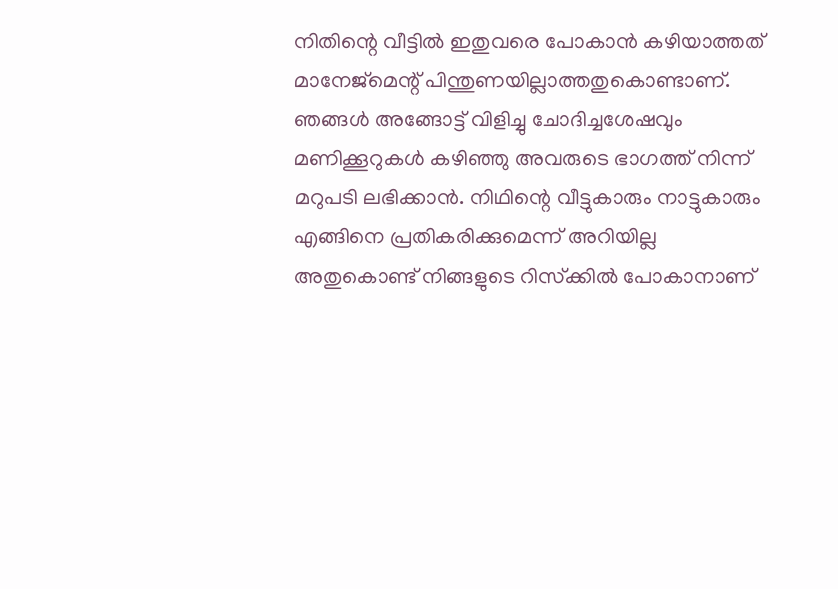നിതിന്റെ വീട്ടില്‍ ഇതുവരെ പോകാൻ കഴിയാത്തത് മാനേജ്മെന്റ് പിന്തുണയില്ലാത്തതുകൊണ്ടാണ്. ഞങ്ങള്‍ അങ്ങോട്ട് വിളിച്ചു ചോദിച്ചശേഷവും മണിക്കൂറുകള്‍ കഴിഞ്ഞു അവരുടെ ഭാഗത്ത് നിന്ന് മറുപടി ലഭിക്കാൻ. നിഥിന്റെ വീട്ടുകാരും നാട്ടുകാരും എങ്ങിനെ പ്രതികരിക്കുമെന്ന് അറിയില്ല അതുകൊണ്ട് നിങ്ങളുടെ റിസ്‌ക്കില്‍ പോകാനാണ്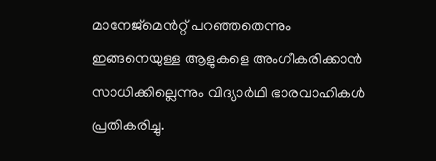മാനേജ്മെൻറ്റ് പറഞ്ഞതെന്നും ഇങ്ങനെയുള്ള ആളുകളെ അംഗീകരിക്കാൻ സാധിക്കില്ലെന്നും വിദ്യാർഥി ഭാരവാഹികള്‍ പ്രതികരിച്ചു.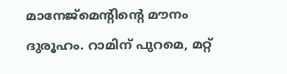മാനേജ്മെന്റിന്റെ മൗനം ദുരൂഹം. റാമിന് പുറമെ, മറ്റ്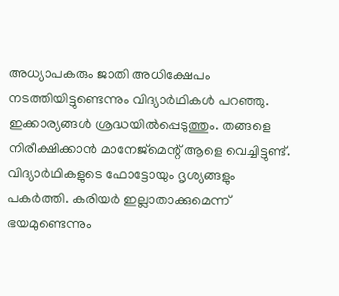അധ്യാപകരും ജാതി അധിക്ഷേപം നടത്തിയിട്ടുണ്ടെന്നും വിദ്യാർഥികള്‍ പറഞ്ഞു. ഇക്കാര്യങ്ങള്‍ ശ്രദ്ധയില്‍പ്പെടുത്തും. തങ്ങളെ നിരീക്ഷിക്കാൻ മാനേജ്മെന്റ് ആളെ വെച്ചിട്ടുണ്ട്. വിദ്യാർഥികളുടെ ഫോട്ടോയും ദൃശ്യങ്ങളും പകർത്തി. കരിയർ ഇല്ലാതാക്കുമെന്ന് ഭയമുണ്ടെന്നും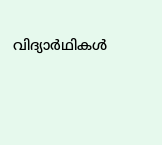വിദ്യാർഥികള്‍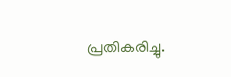പ്രതികരിച്ചു.